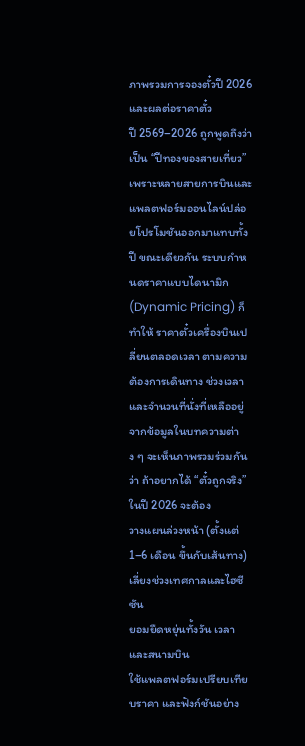ภาพรวมการจองตั๋วปี 2026 และผลต่อราคาตั๋ว
ปี 2569–2026 ถูกพูดถึงว่าเป็น “ปีทองของสายเที่ยว” เพราะหลายสายการบินและแพลตฟอร์มออนไลน์ปล่อยโปรโมชันออกมาแทบทั้งปี ขณะเดียวกัน ระบบกำหนดราคาแบบไดนามิก (Dynamic Pricing) ก็ทำให้ ราคาตั๋วเครื่องบินเปลี่ยนตลอดเวลา ตามความต้องการเดินทาง ช่วงเวลาและจำนวนที่นั่งที่เหลืออยู่
จากข้อมูลในบทความต่าง ๆ จะเห็นภาพรวมร่วมกันว่า ถ้าอยากได้ “ตั๋วถูกจริง” ในปี 2026 จะต้อง
วางแผนล่วงหน้า (ตั้งแต่ 1–6 เดือน ขึ้นกับเส้นทาง)
เลี่ยงช่วงเทศกาลและไฮซีซัน
ยอมยืดหยุ่นทั้งวัน เวลา และสนามบิน
ใช้แพลตฟอร์มเปรียบเทียบราคา และฟังก์ชันอย่าง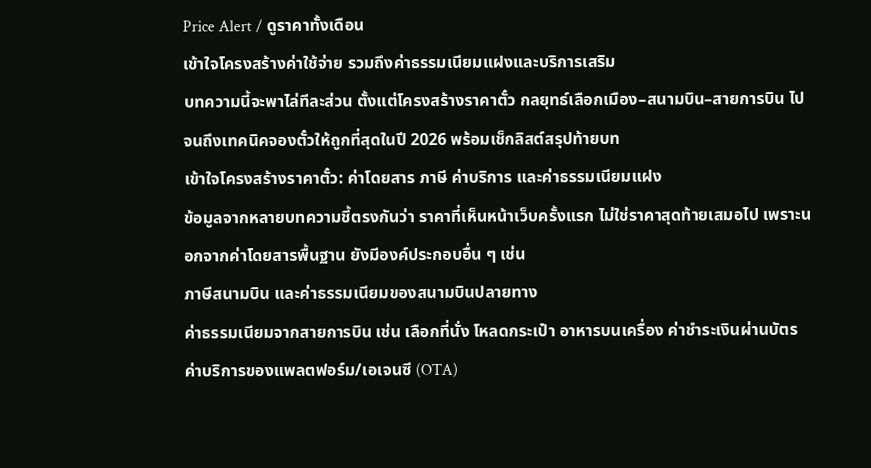Price Alert / ดูราคาทั้งเดือน
เข้าใจโครงสร้างค่าใช้จ่าย รวมถึงค่าธรรมเนียมแฝงและบริการเสริม
บทความนี้จะพาไล่ทีละส่วน ตั้งแต่โครงสร้างราคาตั๋ว กลยุทธ์เลือกเมือง–สนามบิน–สายการบิน ไปจนถึงเทคนิคจองตั๋วให้ถูกที่สุดในปี 2026 พร้อมเช็กลิสต์สรุปท้ายบท
เข้าใจโครงสร้างราคาตั๋ว: ค่าโดยสาร ภาษี ค่าบริการ และค่าธรรมเนียมแฝง
ข้อมูลจากหลายบทความชี้ตรงกันว่า ราคาที่เห็นหน้าเว็บครั้งแรก ไม่ใช่ราคาสุดท้ายเสมอไป เพราะนอกจากค่าโดยสารพื้นฐาน ยังมีองค์ประกอบอื่น ๆ เช่น
ภาษีสนามบิน และค่าธรรมเนียมของสนามบินปลายทาง
ค่าธรรมเนียมจากสายการบิน เช่น เลือกที่นั่ง โหลดกระเป๋า อาหารบนเครื่อง ค่าชำระเงินผ่านบัตร
ค่าบริการของแพลตฟอร์ม/เอเจนซี (OTA)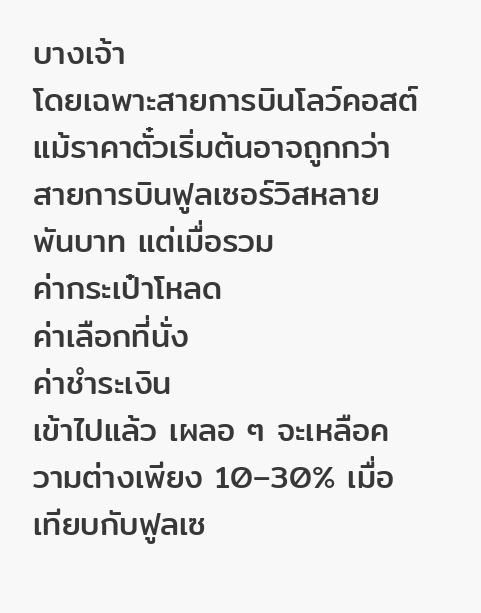บางเจ้า
โดยเฉพาะสายการบินโลว์คอสต์ แม้ราคาตั๋วเริ่มต้นอาจถูกกว่าสายการบินฟูลเซอร์วิสหลายพันบาท แต่เมื่อรวม
ค่ากระเป๋าโหลด
ค่าเลือกที่นั่ง
ค่าชำระเงิน
เข้าไปแล้ว เผลอ ๆ จะเหลือความต่างเพียง 10–30% เมื่อเทียบกับฟูลเซ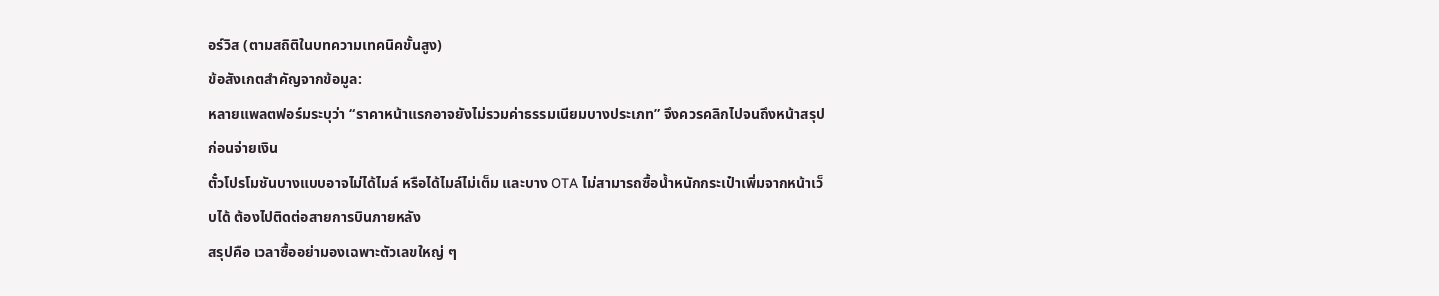อร์วิส (ตามสถิติในบทความเทคนิคขั้นสูง)
ข้อสังเกตสำคัญจากข้อมูล:
หลายแพลตฟอร์มระบุว่า “ราคาหน้าแรกอาจยังไม่รวมค่าธรรมเนียมบางประเภท” จึงควรคลิกไปจนถึงหน้าสรุปก่อนจ่ายเงิน
ตั๋วโปรโมชันบางแบบอาจไม่ได้ไมล์ หรือได้ไมล์ไม่เต็ม และบาง OTA ไม่สามารถซื้อน้ำหนักกระเป๋าเพิ่มจากหน้าเว็บได้ ต้องไปติดต่อสายการบินภายหลัง
สรุปคือ เวลาซื้ออย่ามองเฉพาะตัวเลขใหญ่ ๆ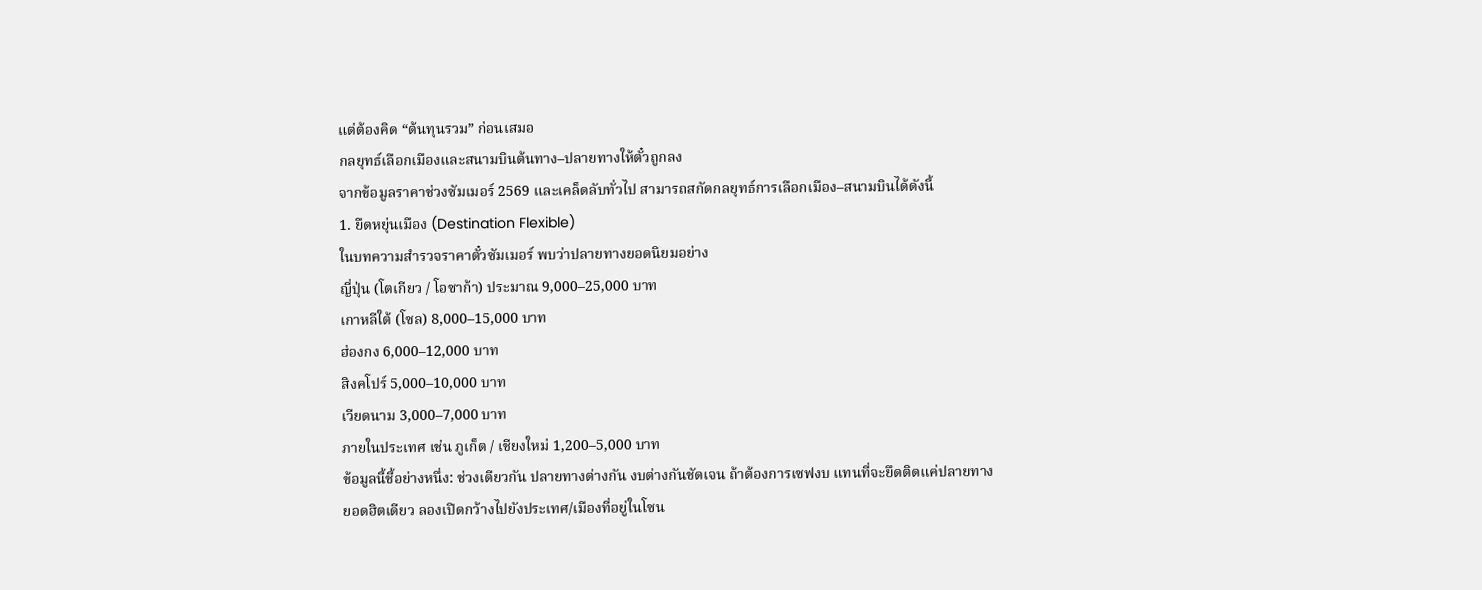แต่ต้องคิด “ต้นทุนรวม” ก่อนเสมอ
กลยุทธ์เลือกเมืองและสนามบินต้นทาง–ปลายทางให้ตั๋วถูกลง
จากข้อมูลราคาช่วงซัมเมอร์ 2569 และเคล็ดลับทั่วไป สามารถสกัดกลยุทธ์การเลือกเมือง–สนามบินได้ดังนี้
1. ยืดหยุ่นเมือง (Destination Flexible)
ในบทความสำรวจราคาตั๋วซัมเมอร์ พบว่าปลายทางยอดนิยมอย่าง
ญี่ปุ่น (โตเกียว / โอซาก้า) ประมาณ 9,000–25,000 บาท
เกาหลีใต้ (โซล) 8,000–15,000 บาท
ฮ่องกง 6,000–12,000 บาท
สิงคโปร์ 5,000–10,000 บาท
เวียดนาม 3,000–7,000 บาท
ภายในประเทศ เช่น ภูเก็ต / เชียงใหม่ 1,200–5,000 บาท
ข้อมูลนี้ชี้อย่างหนึ่ง: ช่วงเดียวกัน ปลายทางต่างกัน งบต่างกันชัดเจน ถ้าต้องการเซฟงบ แทนที่จะยึดติดแค่ปลายทางยอดฮิตเดียว ลองเปิดกว้างไปยังประเทศ/เมืองที่อยู่ในโซน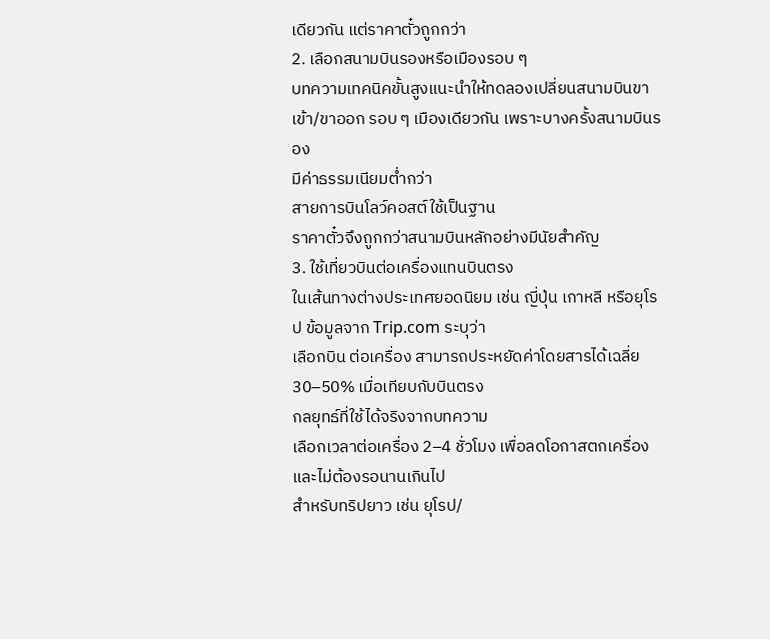เดียวกัน แต่ราคาตั๋วถูกกว่า
2. เลือกสนามบินรองหรือเมืองรอบ ๆ
บทความเทคนิคขั้นสูงแนะนำให้ทดลองเปลี่ยนสนามบินขาเข้า/ขาออก รอบ ๆ เมืองเดียวกัน เพราะบางครั้งสนามบินรอง
มีค่าธรรมเนียมต่ำกว่า
สายการบินโลว์คอสต์ใช้เป็นฐาน
ราคาตั๋วจึงถูกกว่าสนามบินหลักอย่างมีนัยสำคัญ
3. ใช้เที่ยวบินต่อเครื่องแทนบินตรง
ในเส้นทางต่างประเทศยอดนิยม เช่น ญี่ปุ่น เกาหลี หรือยุโรป ข้อมูลจาก Trip.com ระบุว่า
เลือกบิน ต่อเครื่อง สามารถประหยัดค่าโดยสารได้เฉลี่ย 30–50% เมื่อเทียบกับบินตรง
กลยุทธ์ที่ใช้ได้จริงจากบทความ
เลือกเวลาต่อเครื่อง 2–4 ชั่วโมง เพื่อลดโอกาสตกเครื่องและไม่ต้องรอนานเกินไป
สำหรับทริปยาว เช่น ยุโรป/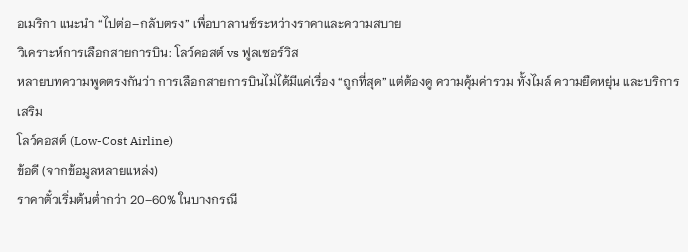อเมริกา แนะนำ “ไปต่อ–กลับตรง” เพื่อบาลานซ์ระหว่างราคาและความสบาย
วิเคราะห์การเลือกสายการบิน: โลว์คอสต์ vs ฟูลเซอร์วิส
หลายบทความพูดตรงกันว่า การเลือกสายการบินไม่ได้มีแค่เรื่อง “ถูกที่สุด” แต่ต้องดู ความคุ้มค่ารวม ทั้งไมล์ ความยืดหยุ่น และบริการเสริม
โลว์คอสต์ (Low-Cost Airline)
ข้อดี (จากข้อมูลหลายแหล่ง)
ราคาตั๋วเริ่มต้นต่ำกว่า 20–60% ในบางกรณี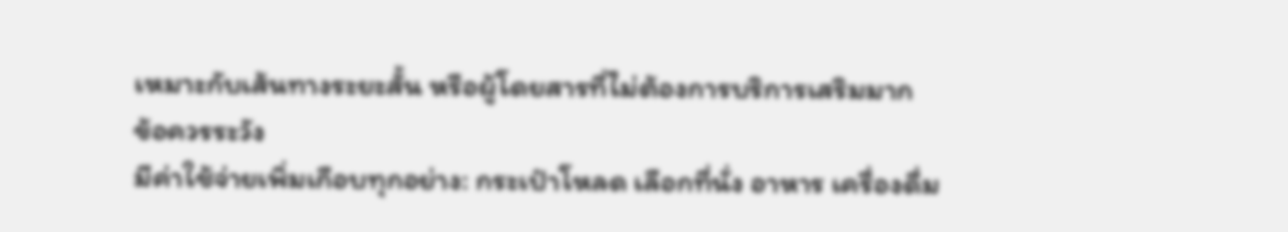เหมาะกับเส้นทางระยะสั้น หรือผู้โดยสารที่ไม่ต้องการบริการเสริมมาก
ข้อควรระวัง
มีค่าใช้จ่ายเพิ่มเกือบทุกอย่าง: กระเป๋าโหลด เลือกที่นั่ง อาหาร เครื่องดื่ม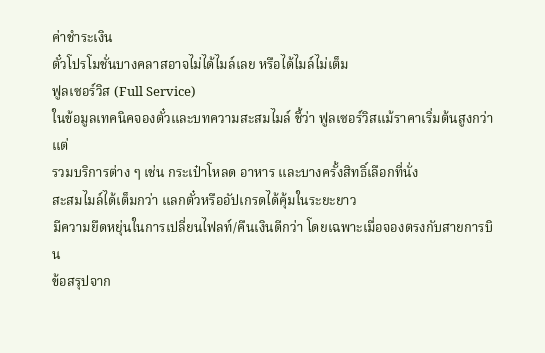ค่าชำระเงิน
ตั๋วโปรโมชั่นบางคลาสอาจไม่ได้ไมล์เลย หรือได้ไมล์ไม่เต็ม
ฟูลเซอร์วิส (Full Service)
ในข้อมูลเทคนิคจองตั๋วและบทความสะสมไมล์ ชี้ว่า ฟูลเซอร์วิสแม้ราคาเริ่มต้นสูงกว่า แต่
รวมบริการต่าง ๆ เช่น กระเป๋าโหลด อาหาร และบางครั้งสิทธิ์เลือกที่นั่ง
สะสมไมล์ได้เต็มกว่า แลกตั๋วหรืออัปเกรดได้คุ้มในระยะยาว
มีความยืดหยุ่นในการเปลี่ยนไฟลท์/คืนเงินดีกว่า โดยเฉพาะเมื่อจองตรงกับสายการบิน
ข้อสรุปจาก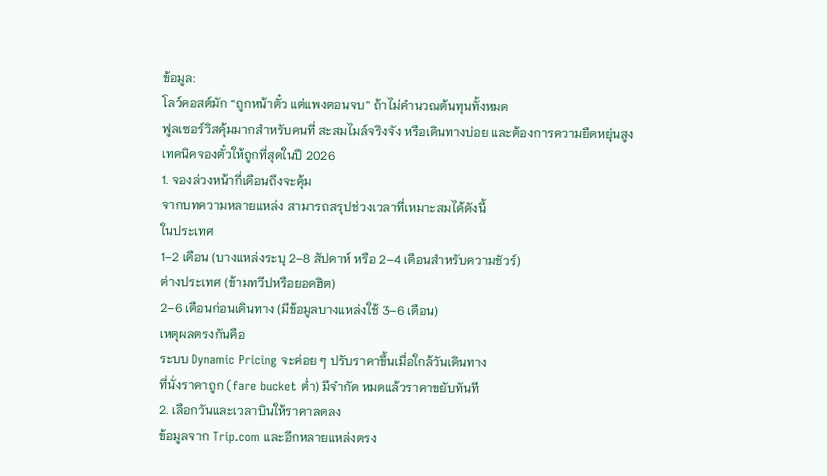ข้อมูล:
โลว์คอสต์มัก “ถูกหน้าตั๋ว แต่แพงตอนจบ” ถ้าไม่คำนวณต้นทุนทั้งหมด
ฟูลเซอร์วิสคุ้มมากสำหรับคนที่ สะสมไมล์จริงจัง หรือเดินทางบ่อย และต้องการความยืดหยุ่นสูง
เทคนิคจองตั๋วให้ถูกที่สุดในปี 2026
1. จองล่วงหน้ากี่เดือนถึงจะคุ้ม
จากบทความหลายแหล่ง สามารถสรุปช่วงเวลาที่เหมาะสมได้ดังนี้
ในประเทศ
1–2 เดือน (บางแหล่งระบุ 2–8 สัปดาห์ หรือ 2–4 เดือนสำหรับความชัวร์)
ต่างประเทศ (ข้ามทวีปหรือยอดฮิต)
2–6 เดือนก่อนเดินทาง (มีข้อมูลบางแหล่งใช้ 3–6 เดือน)
เหตุผลตรงกันคือ
ระบบ Dynamic Pricing จะค่อย ๆ ปรับราคาขึ้นเมื่อใกล้วันเดินทาง
ที่นั่งราคาถูก (fare bucket ต่ำ) มีจำกัด หมดแล้วราคาขยับทันที
2. เลือกวันและเวลาบินให้ราคาลดลง
ข้อมูลจาก Trip.com และอีกหลายแหล่งตรง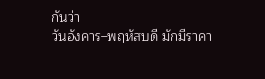กันว่า
วันอังคาร–พฤหัสบดี มักมีราคา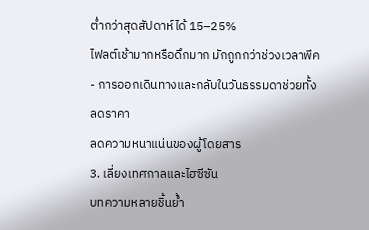ต่ำกว่าสุดสัปดาห์ได้ 15–25%
ไฟลต์เช้ามากหรือดึกมาก มักถูกกว่าช่วงเวลาพีค
- การออกเดินทางและกลับในวันธรรมดาช่วยทั้ง
ลดราคา
ลดความหนาแน่นของผู้โดยสาร
3. เลี่ยงเทศกาลและไฮซีซัน
บทความหลายชิ้นย้ำ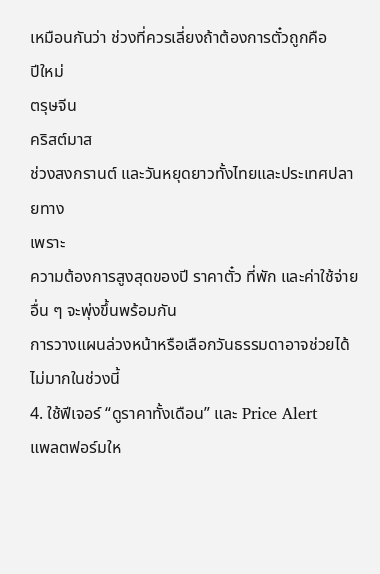เหมือนกันว่า ช่วงที่ควรเลี่ยงถ้าต้องการตั๋วถูกคือ
ปีใหม่
ตรุษจีน
คริสต์มาส
ช่วงสงกรานต์ และวันหยุดยาวทั้งไทยและประเทศปลายทาง
เพราะ
ความต้องการสูงสุดของปี ราคาตั๋ว ที่พัก และค่าใช้จ่ายอื่น ๆ จะพุ่งขึ้นพร้อมกัน
การวางแผนล่วงหน้าหรือเลือกวันธรรมดาอาจช่วยได้ไม่มากในช่วงนี้
4. ใช้ฟีเจอร์ “ดูราคาทั้งเดือน” และ Price Alert
แพลตฟอร์มให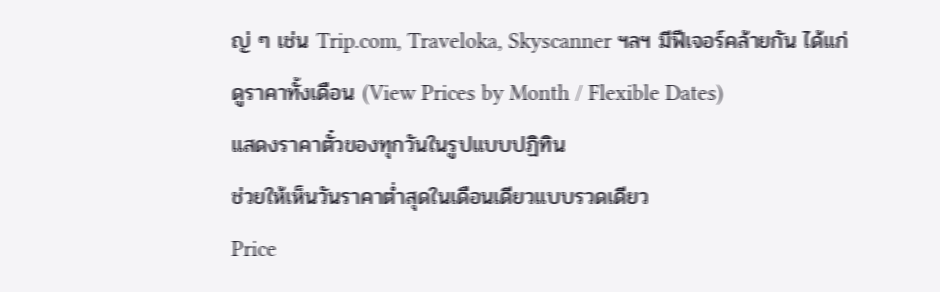ญ่ ๆ เช่น Trip.com, Traveloka, Skyscanner ฯลฯ มีฟีเจอร์คล้ายกัน ได้แก่
ดูราคาทั้งเดือน (View Prices by Month / Flexible Dates)
แสดงราคาตั๋วของทุกวันในรูปแบบปฏิทิน
ช่วยให้เห็นวันราคาต่ำสุดในเดือนเดียวแบบรวดเดียว
Price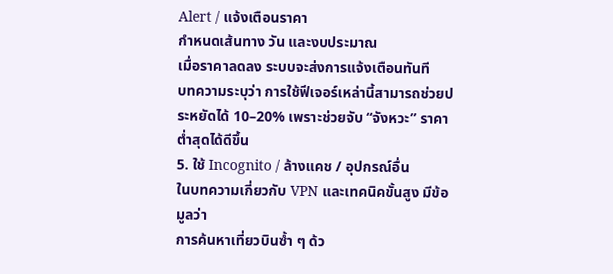Alert / แจ้งเตือนราคา
กำหนดเส้นทาง วัน และงบประมาณ
เมื่อราคาลดลง ระบบจะส่งการแจ้งเตือนทันที
บทความระบุว่า การใช้ฟีเจอร์เหล่านี้สามารถช่วยประหยัดได้ 10–20% เพราะช่วยจับ “จังหวะ” ราคาต่ำสุดได้ดีขึ้น
5. ใช้ Incognito / ล้างแคช / อุปกรณ์อื่น
ในบทความเกี่ยวกับ VPN และเทคนิคขั้นสูง มีข้อมูลว่า
การค้นหาเที่ยวบินซ้ำ ๆ ด้ว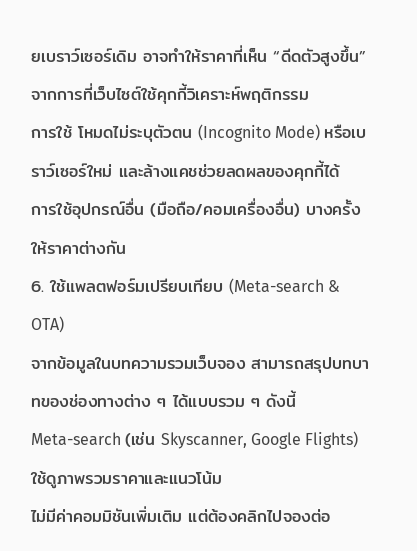ยเบราว์เซอร์เดิม อาจทำให้ราคาที่เห็น “ดีดตัวสูงขึ้น” จากการที่เว็บไซต์ใช้คุกกี้วิเคราะห์พฤติกรรม
การใช้ โหมดไม่ระบุตัวตน (Incognito Mode) หรือเบราว์เซอร์ใหม่ และล้างแคชช่วยลดผลของคุกกี้ได้
การใช้อุปกรณ์อื่น (มือถือ/คอมเครื่องอื่น) บางครั้งให้ราคาต่างกัน
6. ใช้แพลตฟอร์มเปรียบเทียบ (Meta-search & OTA)
จากข้อมูลในบทความรวมเว็บจอง สามารถสรุปบทบาทของช่องทางต่าง ๆ ได้แบบรวม ๆ ดังนี้
Meta-search (เช่น Skyscanner, Google Flights)
ใช้ดูภาพรวมราคาและแนวโน้ม
ไม่มีค่าคอมมิชันเพิ่มเติม แต่ต้องคลิกไปจองต่อ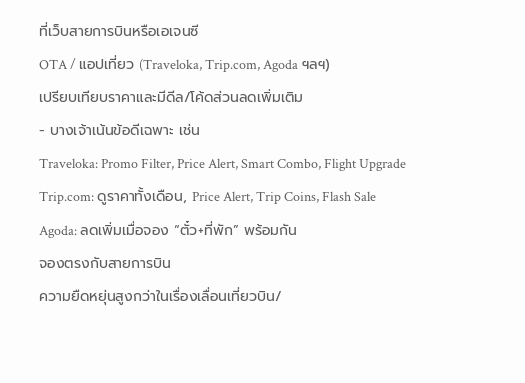ที่เว็บสายการบินหรือเอเจนซี
OTA / แอปเที่ยว (Traveloka, Trip.com, Agoda ฯลฯ)
เปรียบเทียบราคาและมีดีล/โค้ดส่วนลดเพิ่มเติม
- บางเจ้าเน้นข้อดีเฉพาะ เช่น
Traveloka: Promo Filter, Price Alert, Smart Combo, Flight Upgrade
Trip.com: ดูราคาทั้งเดือน, Price Alert, Trip Coins, Flash Sale
Agoda: ลดเพิ่มเมื่อจอง “ตั๋ว+ที่พัก” พร้อมกัน
จองตรงกับสายการบิน
ความยืดหยุ่นสูงกว่าในเรื่องเลื่อนเที่ยวบิน/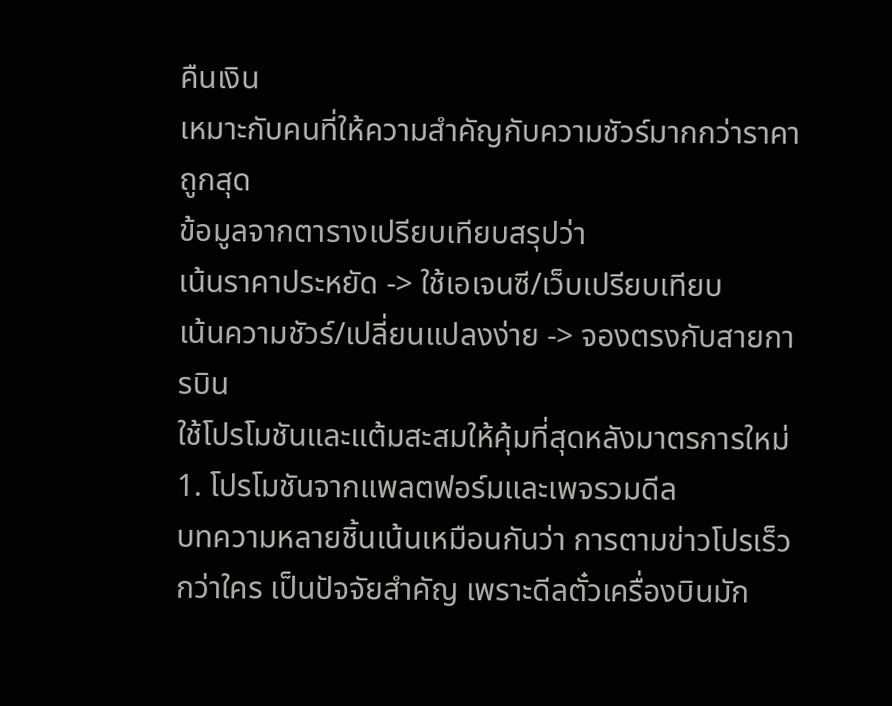คืนเงิน
เหมาะกับคนที่ให้ความสำคัญกับความชัวร์มากกว่าราคาถูกสุด
ข้อมูลจากตารางเปรียบเทียบสรุปว่า
เน้นราคาประหยัด -> ใช้เอเจนซี/เว็บเปรียบเทียบ
เน้นความชัวร์/เปลี่ยนแปลงง่าย -> จองตรงกับสายการบิน
ใช้โปรโมชันและแต้มสะสมให้คุ้มที่สุดหลังมาตรการใหม่
1. โปรโมชันจากแพลตฟอร์มและเพจรวมดีล
บทความหลายชิ้นเน้นเหมือนกันว่า การตามข่าวโปรเร็วกว่าใคร เป็นปัจจัยสำคัญ เพราะดีลตั๋วเครื่องบินมัก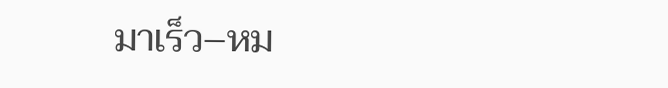มาเร็ว–หม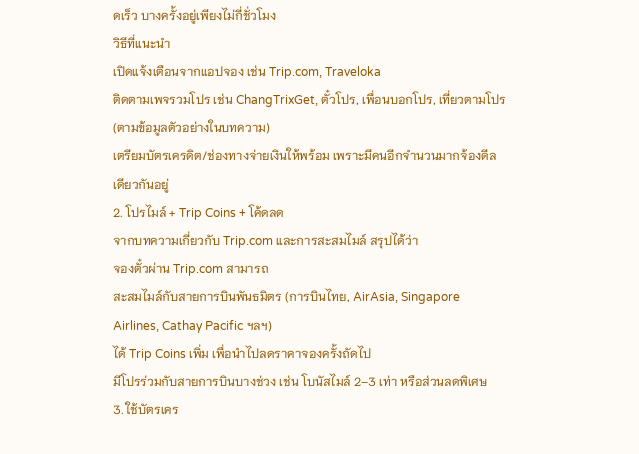ดเร็ว บางครั้งอยู่เพียงไม่กี่ชั่วโมง
วิธีที่แนะนำ
เปิดแจ้งเตือนจากแอปจอง เช่น Trip.com, Traveloka
ติดตามเพจรวมโปร เช่น ChangTrixGet, ตั๋วโปร, เพื่อนบอกโปร, เที่ยวตามโปร (ตามข้อมูลตัวอย่างในบทความ)
เตรียมบัตรเครดิต/ช่องทางจ่ายเงินให้พร้อม เพราะมีคนอีกจำนวนมากจ้องดีลเดียวกันอยู่
2. โปรไมล์ + Trip Coins + โค้ดลด
จากบทความเกี่ยวกับ Trip.com และการสะสมไมล์ สรุปได้ว่า
จองตั๋วผ่าน Trip.com สามารถ
สะสมไมล์กับสายการบินพันธมิตร (การบินไทย, AirAsia, Singapore Airlines, Cathay Pacific ฯลฯ)
ได้ Trip Coins เพิ่ม เพื่อนำไปลดราคาจองครั้งถัดไป
มีโปรร่วมกับสายการบินบางช่วง เช่น โบนัสไมล์ 2–3 เท่า หรือส่วนลดพิเศษ
3. ใช้บัตรเคร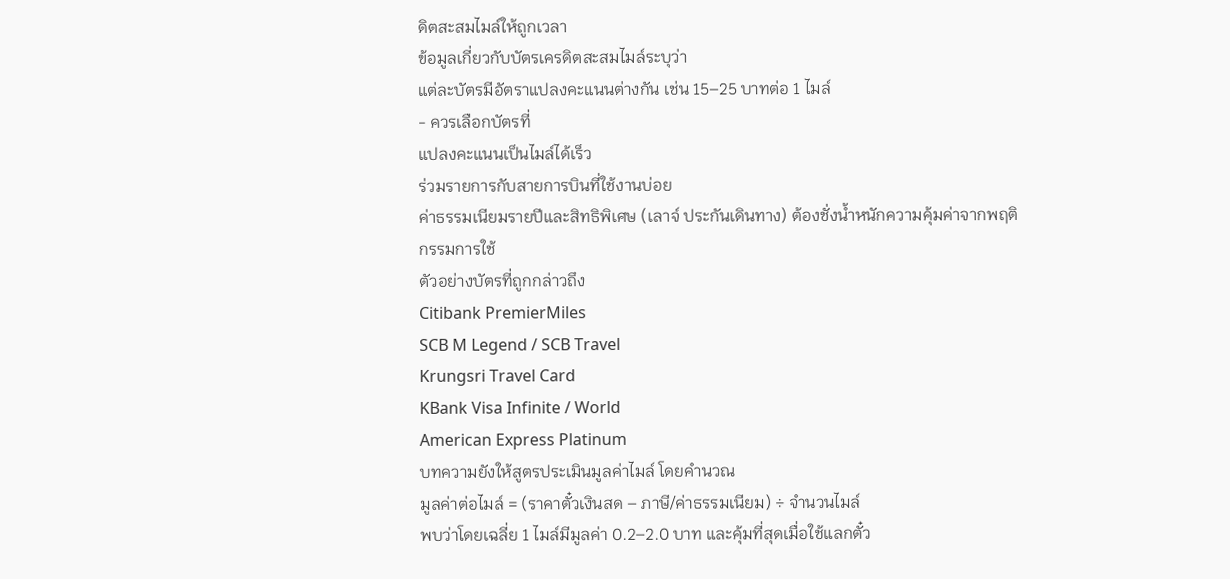ดิตสะสมไมล์ให้ถูกเวลา
ข้อมูลเกี่ยวกับบัตรเครดิตสะสมไมล์ระบุว่า
แต่ละบัตรมีอัตราแปลงคะแนนต่างกัน เช่น 15–25 บาทต่อ 1 ไมล์
- ควรเลือกบัตรที่
แปลงคะแนนเป็นไมล์ได้เร็ว
ร่วมรายการกับสายการบินที่ใช้งานบ่อย
ค่าธรรมเนียมรายปีและสิทธิพิเศษ (เลาจ์ ประกันเดินทาง) ต้องชั่งน้ำหนักความคุ้มค่าจากพฤติกรรมการใช้
ตัวอย่างบัตรที่ถูกกล่าวถึง
Citibank PremierMiles
SCB M Legend / SCB Travel
Krungsri Travel Card
KBank Visa Infinite / World
American Express Platinum
บทความยังให้สูตรประเมินมูลค่าไมล์ โดยคำนวณ
มูลค่าต่อไมล์ = (ราคาตั๋วเงินสด – ภาษี/ค่าธรรมเนียม) ÷ จำนวนไมล์
พบว่าโดยเฉลี่ย 1 ไมล์มีมูลค่า 0.2–2.0 บาท และคุ้มที่สุดเมื่อใช้แลกตั๋ว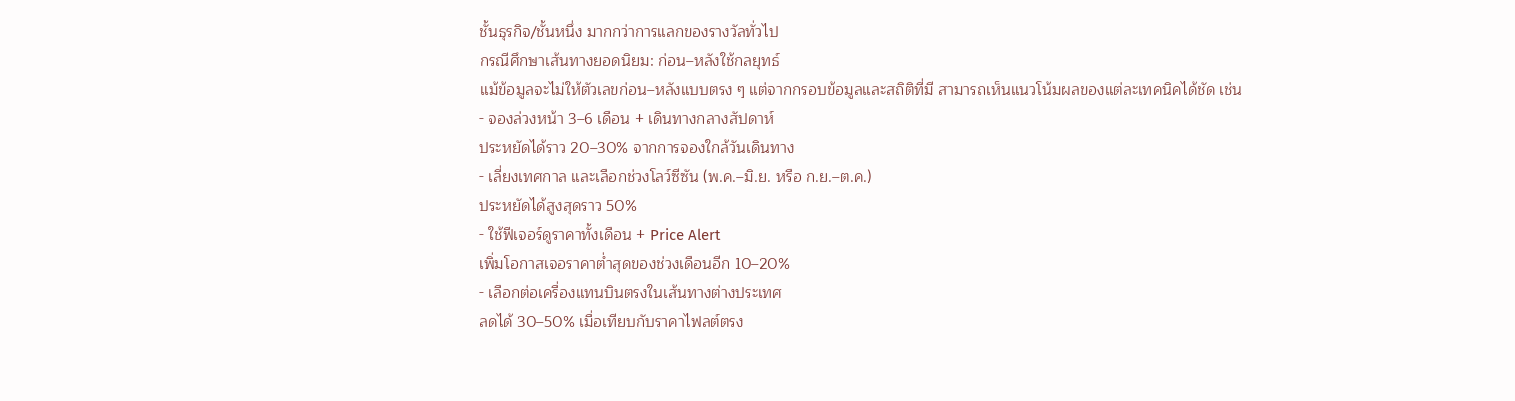ชั้นธุรกิจ/ชั้นหนึ่ง มากกว่าการแลกของรางวัลทั่วไป
กรณีศึกษาเส้นทางยอดนิยม: ก่อน–หลังใช้กลยุทธ์
แม้ข้อมูลจะไม่ให้ตัวเลขก่อน–หลังแบบตรง ๆ แต่จากกรอบข้อมูลและสถิติที่มี สามารถเห็นแนวโน้มผลของแต่ละเทคนิคได้ชัด เช่น
- จองล่วงหน้า 3–6 เดือน + เดินทางกลางสัปดาห์
ประหยัดได้ราว 20–30% จากการจองใกล้วันเดินทาง
- เลี่ยงเทศกาล และเลือกช่วงโลว์ซีซัน (พ.ค.–มิ.ย. หรือ ก.ย.–ต.ค.)
ประหยัดได้สูงสุดราว 50%
- ใช้ฟีเจอร์ดูราคาทั้งเดือน + Price Alert
เพิ่มโอกาสเจอราคาต่ำสุดของช่วงเดือนอีก 10–20%
- เลือกต่อเครื่องแทนบินตรงในเส้นทางต่างประเทศ
ลดได้ 30–50% เมื่อเทียบกับราคาไฟลต์ตรง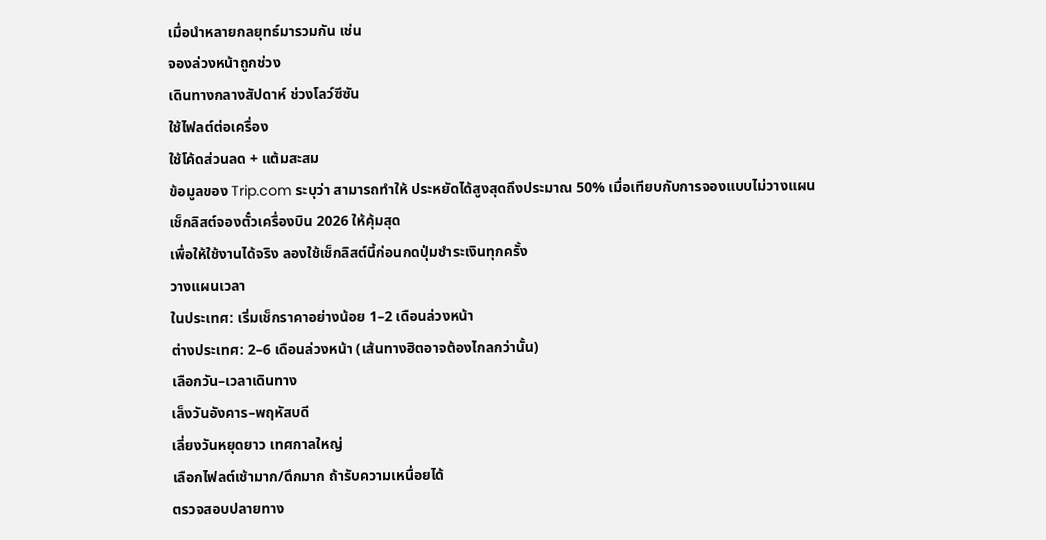เมื่อนำหลายกลยุทธ์มารวมกัน เช่น
จองล่วงหน้าถูกช่วง
เดินทางกลางสัปดาห์ ช่วงโลว์ซีซัน
ใช้ไฟลต์ต่อเครื่อง
ใช้โค้ดส่วนลด + แต้มสะสม
ข้อมูลของ Trip.com ระบุว่า สามารถทำให้ ประหยัดได้สูงสุดถึงประมาณ 50% เมื่อเทียบกับการจองแบบไม่วางแผน
เช็กลิสต์จองตั๋วเครื่องบิน 2026 ให้คุ้มสุด
เพื่อให้ใช้งานได้จริง ลองใช้เช็กลิสต์นี้ก่อนกดปุ่มชำระเงินทุกครั้ง
วางแผนเวลา
ในประเทศ: เริ่มเช็กราคาอย่างน้อย 1–2 เดือนล่วงหน้า
ต่างประเทศ: 2–6 เดือนล่วงหน้า (เส้นทางฮิตอาจต้องไกลกว่านั้น)
เลือกวัน–เวลาเดินทาง
เล็งวันอังคาร–พฤหัสบดี
เลี่ยงวันหยุดยาว เทศกาลใหญ่
เลือกไฟลต์เช้ามาก/ดึกมาก ถ้ารับความเหนื่อยได้
ตรวจสอบปลายทาง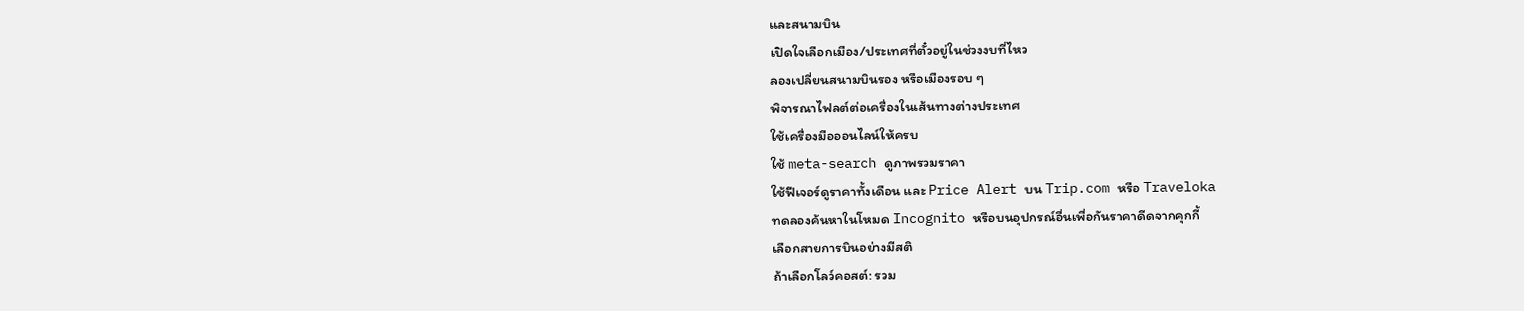และสนามบิน
เปิดใจเลือกเมือง/ประเทศที่ตั๋วอยู่ในช่วงงบที่ไหว
ลองเปลี่ยนสนามบินรอง หรือเมืองรอบ ๆ
พิจารณาไฟลต์ต่อเครื่องในเส้นทางต่างประเทศ
ใช้เครื่องมือออนไลน์ให้ครบ
ใช้ meta-search ดูภาพรวมราคา
ใช้ฟีเจอร์ดูราคาทั้งเดือน และ Price Alert บน Trip.com หรือ Traveloka
ทดลองค้นหาในโหมด Incognito หรือบนอุปกรณ์อื่นเพื่อกันราคาดีดจากคุกกี้
เลือกสายการบินอย่างมีสติ
ถ้าเลือกโลว์คอสต์: รวม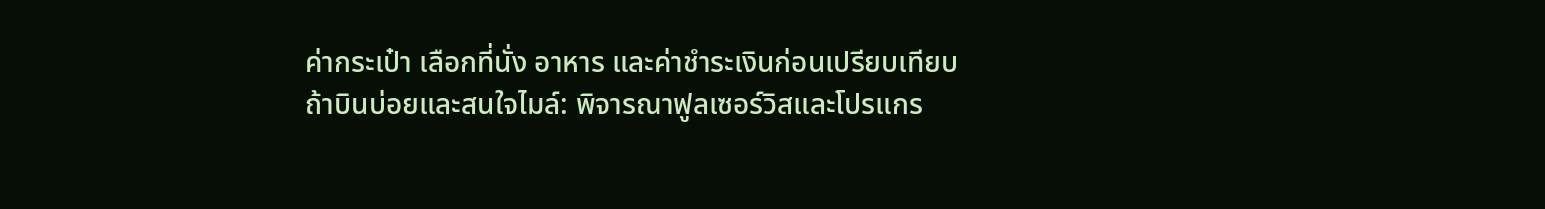ค่ากระเป๋า เลือกที่นั่ง อาหาร และค่าชำระเงินก่อนเปรียบเทียบ
ถ้าบินบ่อยและสนใจไมล์: พิจารณาฟูลเซอร์วิสและโปรแกร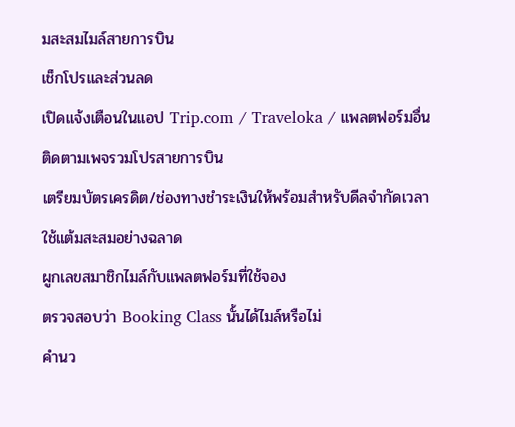มสะสมไมล์สายการบิน
เช็กโปรและส่วนลด
เปิดแจ้งเตือนในแอป Trip.com / Traveloka / แพลตฟอร์มอื่น
ติดตามเพจรวมโปรสายการบิน
เตรียมบัตรเครดิต/ช่องทางชำระเงินให้พร้อมสำหรับดีลจำกัดเวลา
ใช้แต้มสะสมอย่างฉลาด
ผูกเลขสมาชิกไมล์กับแพลตฟอร์มที่ใช้จอง
ตรวจสอบว่า Booking Class นั้นได้ไมล์หรือไม่
คำนว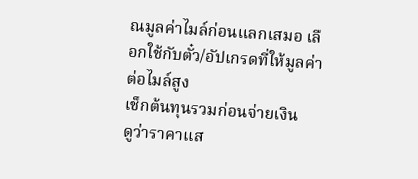ณมูลค่าไมล์ก่อนแลกเสมอ เลือกใช้กับตั๋ว/อัปเกรดที่ให้มูลค่าต่อไมล์สูง
เช็กต้นทุนรวมก่อนจ่ายเงิน
ดูว่าราคาแส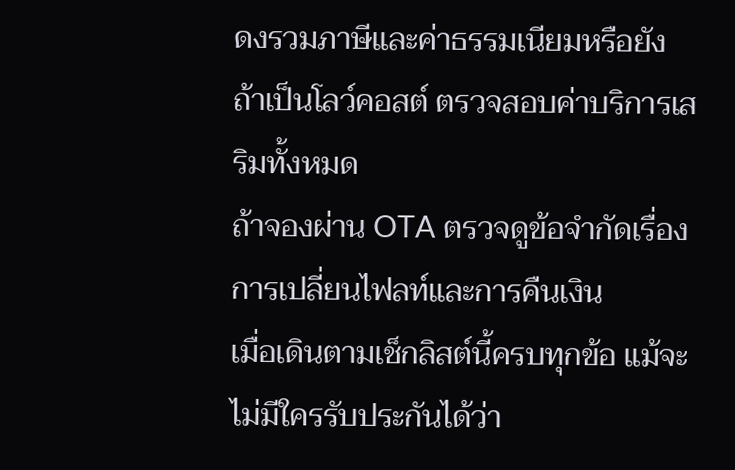ดงรวมภาษีและค่าธรรมเนียมหรือยัง
ถ้าเป็นโลว์คอสต์ ตรวจสอบค่าบริการเสริมทั้งหมด
ถ้าจองผ่าน OTA ตรวจดูข้อจำกัดเรื่องการเปลี่ยนไฟลท์และการคืนเงิน
เมื่อเดินตามเช็กลิสต์นี้ครบทุกข้อ แม้จะไม่มีใครรับประกันได้ว่า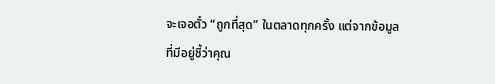จะเจอตั๋ว “ถูกที่สุด” ในตลาดทุกครั้ง แต่จากข้อมูลที่มีอยู่ชี้ว่าคุณ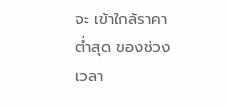จะ เข้าใกล้ราคาต่ำสุด ของช่วงเวลา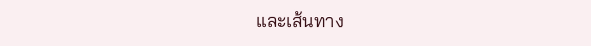และเส้นทาง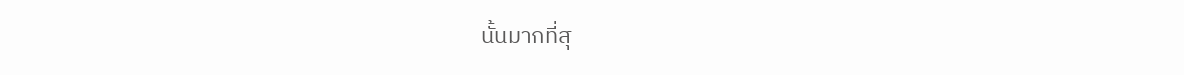นั้นมากที่สุ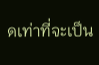ดเท่าที่จะเป็น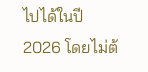ไปได้ในปี 2026 โดยไม่ต้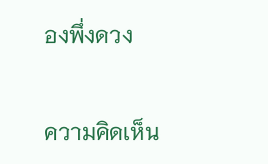องพึ่งดวง


ความคิดเห็น